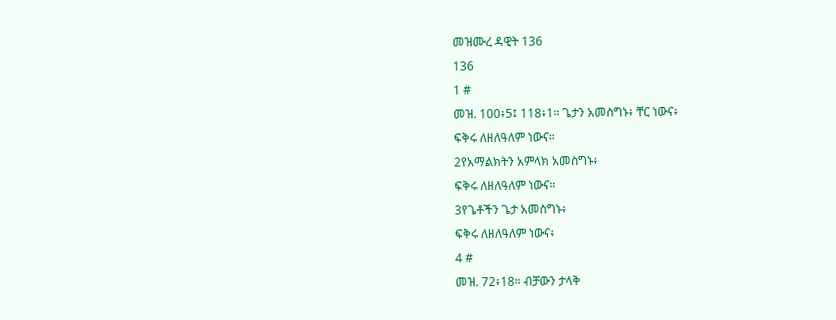መዝሙረ ዳዊት 136
136
1 #
መዝ. 100፥5፤ 118፥1። ጌታን አመስግኑ፥ ቸር ነውና፥
ፍቅሩ ለዘለዓለም ነውና።
2የአማልክትን አምላክ አመስግኑ፥
ፍቅሩ ለዘለዓለም ነውና።
3የጌቶችን ጌታ አመስግኑ፥
ፍቅሩ ለዘለዓለም ነውና፥
4 #
መዝ. 72፥18። ብቻውን ታላቅ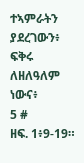ተኣምራትን ያደረገውን፥
ፍቅሩ ለዘለዓለም ነውና፥
5 #
ዘፍ. 1፥9-19።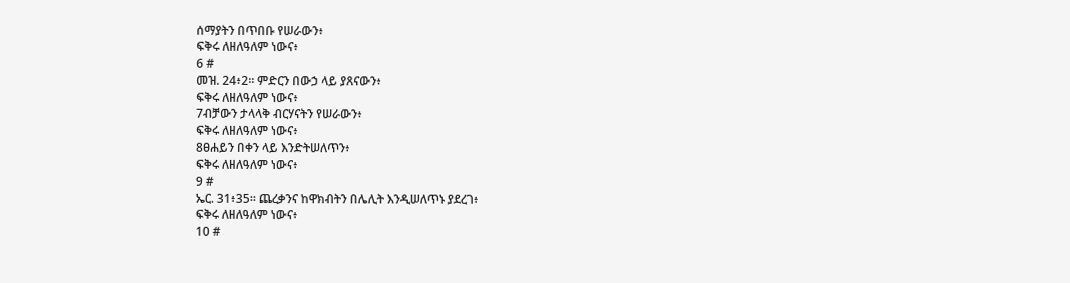ሰማያትን በጥበቡ የሠራውን፥
ፍቅሩ ለዘለዓለም ነውና፥
6 #
መዝ. 24፥2። ምድርን በውኃ ላይ ያጸናውን፥
ፍቅሩ ለዘለዓለም ነውና፥
7ብቻውን ታላላቅ ብርሃናትን የሠራውን፥
ፍቅሩ ለዘለዓለም ነውና፥
8ፀሐይን በቀን ላይ እንድትሠለጥን፥
ፍቅሩ ለዘለዓለም ነውና፥
9 #
ኤር. 31፥35። ጨረቃንና ከዋክብትን በሌሊት እንዲሠለጥኑ ያደረገ፥
ፍቅሩ ለዘለዓለም ነውና፥
10 #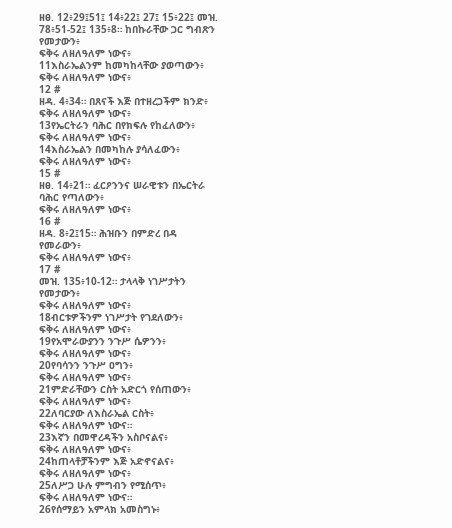ዘፀ. 12፥29፤51፤ 14፥22፤ 27፤ 15፥22፤ መዝ. 78፥51-52፤ 135፥8። ከበኩራቸው ጋር ግብጽን የመታውን፥
ፍቅሩ ለዘለዓለም ነውና፥
11እስራኤልንም ከመካከላቸው ያወጣውን፥
ፍቅሩ ለዘለዓለም ነውና፥
12 #
ዘዳ. 4፥34። በጸናች እጅ በተዘረጋችም ክንድ፥
ፍቅሩ ለዘለዓለም ነውና፥
13የኤርትራን ባሕር በየክፍሉ የከፈለውን፥
ፍቅሩ ለዘለዓለም ነውና፥
14እስራኤልን በመካከሉ ያሳለፈውን፥
ፍቅሩ ለዘለዓለም ነውና፥
15 #
ዘፀ. 14፥21። ፈርዖንንና ሠራዊቱን በኤርትራ ባሕር የጣለውን፥
ፍቅሩ ለዘለዓለም ነውና፥
16 #
ዘዳ. 8፥2፤15። ሕዝቡን በምድረ በዳ የመራውን፥
ፍቅሩ ለዘለዓለም ነውና፥
17 #
መዝ. 135፥10-12። ታላላቅ ነገሥታትን የመታውን፥
ፍቅሩ ለዘለዓለም ነውና፥
18ብርቱዎችንም ነገሥታት የገደለውን፥
ፍቅሩ ለዘለዓለም ነውና፥
19የአሞራውያንን ንጉሥ ሴዎንን፥
ፍቅሩ ለዘለዓለም ነውና፥
20የባሳንን ንጉሥ ዐግን፥
ፍቅሩ ለዘለዓለም ነውና፥
21ምድራቸውን ርስት አድርጎ የሰጠውን፥
ፍቅሩ ለዘለዓለም ነውና፥
22ለባርያው ለእስራኤል ርስት፥
ፍቅሩ ለዘለዓለም ነውና።
23እኛን በመዋረዳችን አስቦናልና፥
ፍቅሩ ለዘለዓለም ነውና፥
24ከጠላቶቻችንም እጅ አድኖናልና፥
ፍቅሩ ለዘለዓለም ነውና፥
25ለሥጋ ሁሉ ምግብን የሚሰጥ፥
ፍቅሩ ለዘለዓለም ነውና።
26የሰማይን አምላክ አመስግኑ፥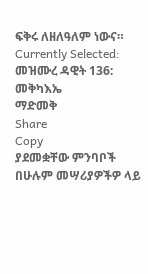ፍቅሩ ለዘለዓለም ነውና።
Currently Selected:
መዝሙረ ዳዊት 136: መቅካእኤ
ማድመቅ
Share
Copy
ያደመቋቸው ምንባቦች በሁሉም መሣሪያዎችዎ ላይ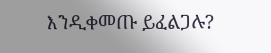እንዲቀመጡ ይፈልጋሉ?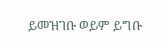ይመዝገቡ ወይም ይግቡ